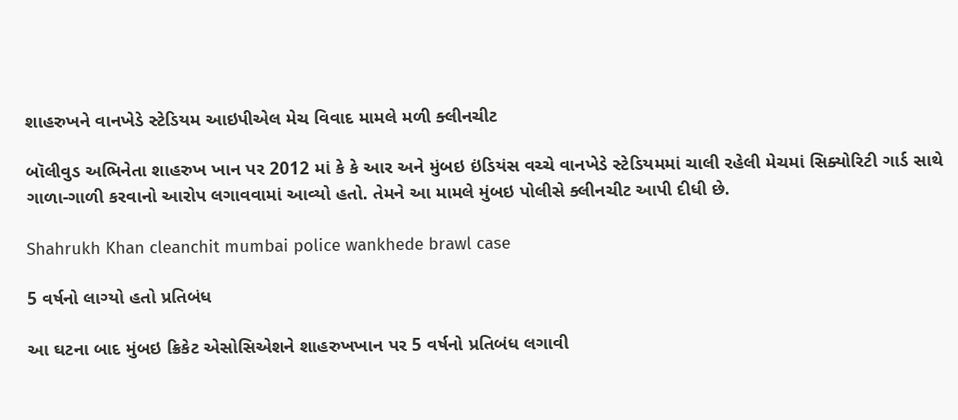શાહરુખને વાનખેડે સ્ટેડિયમ આઇપીએલ મેચ વિવાદ મામલે મળી ક્લીનચીટ

બૉલીવુડ અભિનેતા શાહરુખ ખાન પર 2012 માં કે કે આર અને મુંબઇ ઇંડિયંસ વચ્ચે વાનખેડે સ્ટેડિયમમાં ચાલી રહેલી મેચમાં સિક્યોરિટી ગાર્ડ સાથે ગાળા-ગાળી કરવાનો આરોપ લગાવવામાં આવ્યો હતો. તેમને આ મામલે મુંબઇ પોલીસે ક્લીનચીટ આપી દીધી છે.

Shahrukh Khan cleanchit mumbai police wankhede brawl case

5 વર્ષનો લાગ્યો હતો પ્રતિબંધ

આ ઘટના બાદ મુંબઇ ક્રિકેટ એસોસિએશને શાહરુખખાન પર 5 વર્ષનો પ્રતિબંધ લગાવી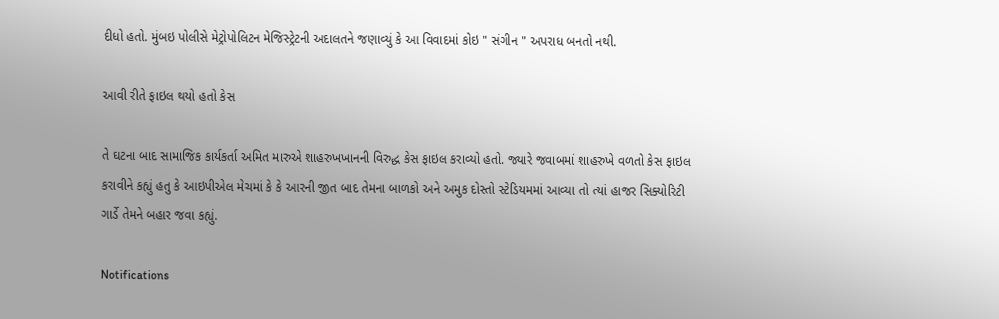દીધો હતો. મુંબઇ પોલીસે મેટ્રોપોલિટન મેજિસ્ટ્રેટની અદાલતને જણાવ્યું કે આ વિવાદમાં કોઇ " સંગીન " અપરાધ બનતો નથી.

આવી રીતે ફાઇલ થયો હતો કેસ

તે ઘટના બાદ સામાજિક કાર્યકર્તા અમિત મારુએ શાહરુખખાનની વિરુદ્ધ કેસ ફાઇલ કરાવ્યો હતો. જ્યારે જવાબમાં શાહરુખે વળતો કેસ ફાઇલ કરાવીને કહ્યું હતુ કે આઇપીએલ મેચમાં કે કે આરની જીત બાદ તેમના બાળકો અને અમુક દોસ્તો સ્ટેડિયમમાં આવ્યા તો ત્યાં હાજર સિક્યોરિટી ગાર્ડે તેમને બહાર જવા કહ્યું.

Notifications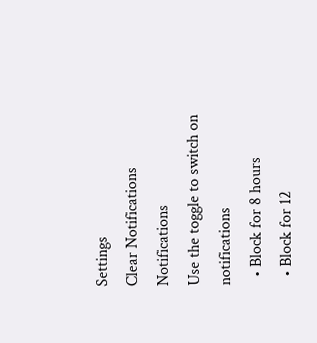Settings
Clear Notifications
Notifications
Use the toggle to switch on notifications
  • Block for 8 hours
  • Block for 12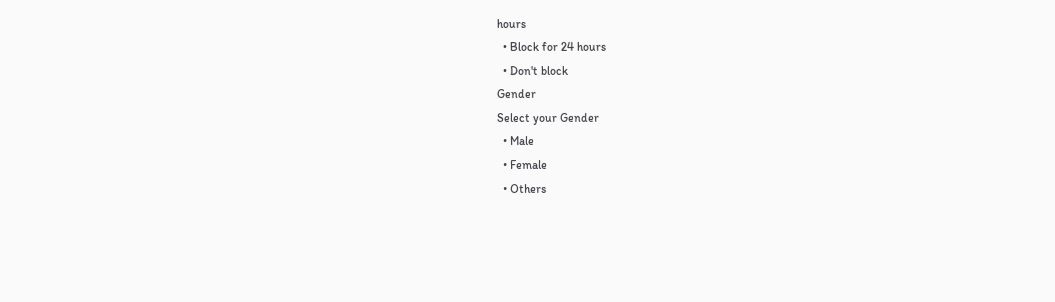hours
  • Block for 24 hours
  • Don't block
Gender
Select your Gender
  • Male
  • Female
  • Others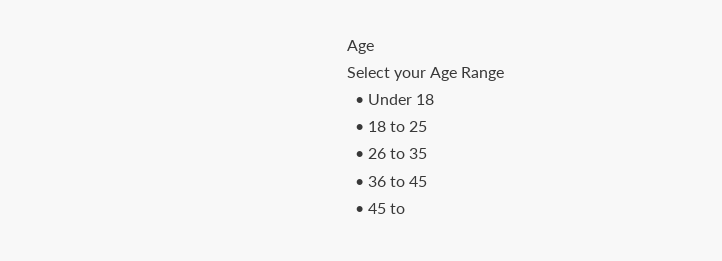Age
Select your Age Range
  • Under 18
  • 18 to 25
  • 26 to 35
  • 36 to 45
  • 45 to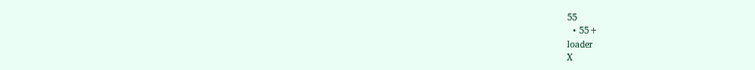55
  • 55+
loader
X